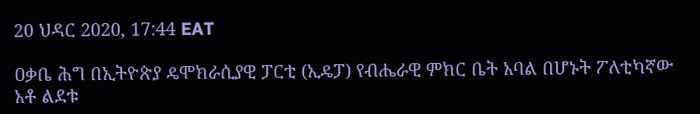20 ህዳር 2020, 17:44 EAT

ዐቃቤ ሕግ በኢትዮጵያ ዴሞክራሲያዊ ፓርቲ (ኢዴፓ) የብሔራዊ ምክር ቤት አባል በሆኑት ፖለቲካኛው አቶ ልደቱ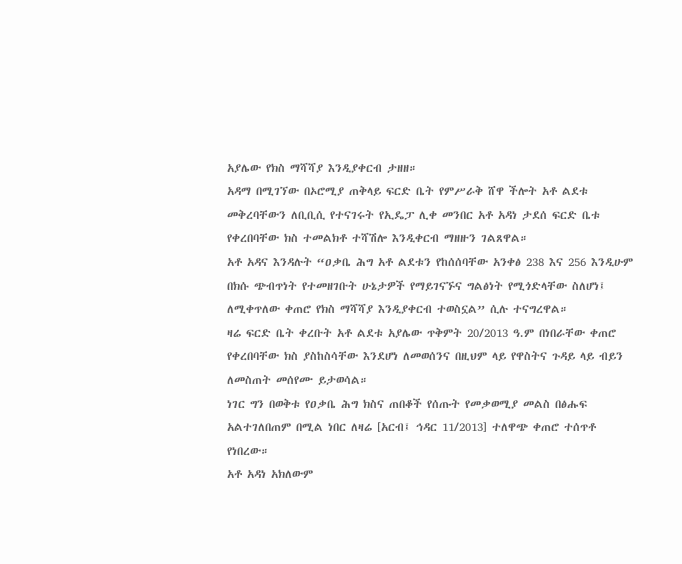አያሌው የክስ ማሻሻያ እንዲያቀርብ ታዘዘ።
አዳማ በሚገኘው በኦሮሚያ ጠቅላይ ፍርድ ቤት የምሥራቅ ሸዋ ችሎት አቶ ልደቱ መቅረባቸውን ለቢቢሲ የተናገሩት የኢዴፓ ሊቀ መንበር አቶ አዳነ ታደሰ ፍርድ ቤቱ የቀረበባቸው ክስ ተመልክቶ ተሻሽሎ እንዲቀርብ ማዘዙን ገልጸዋል።
አቶ አዳና እንዳሉት “ዐቃቤ ሕግ አቶ ልደቱን የከሰሰባቸው አንቀፅ 238 እና 256 እንዲሁም በክሱ ጭብጥነት የተመዘገቡት ሁኔታዎች የማይገናኙና ግልፅነት የሚጎድላቸው ስለሆነ፤ ለሚቀጥለው ቀጠሮ የክስ ማሻሻያ እንዲያቀርብ ተወስኗል” ሲሉ ተናግረዋል።
ዛሬ ፍርድ ቤት ቀረቡት አቶ ልደቱ አያሌው ጥቅምት 20/2013 ዓ.ም በነበራቸው ቀጠሮ የቀረበባቸው ክስ ያስከስሳቸው እንደሆነ ለመወሰንና በዚህም ላይ የዋስትና ጉዳይ ላይ ብይን ለመስጠት መሰየሙ ይታወሳል።
ነገር ግን በወቅቱ የዐቃቤ ሕግ ክስና ጠበቆች የሰጡት የመቃወሚያ መልስ በፅሑፍ አልተገለበጠም በሚል ነበር ለዛሬ [አርብ፤ ኅዳር 11/2013] ተለዋጭ ቀጠሮ ተሰጥቶ የነበረው።
አቶ አዳነ አክለውም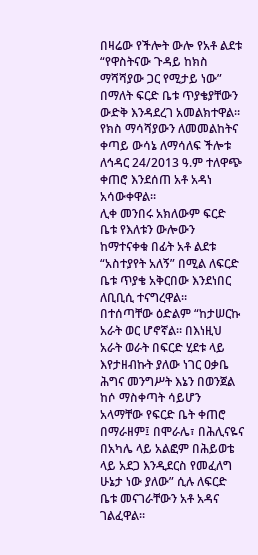በዛሬው የችሎት ውሎ የአቶ ልደቱ “የዋስትናው ጉዳይ ከክስ ማሻሻያው ጋር የሚታይ ነው” በማለት ፍርድ ቤቱ ጥያቄያቸውን ውድቅ እንዳደረገ አመልክተዋል።
የክስ ማሳሻያውን ለመመልከትና ቀጣይ ውሳኔ ለማሳለፍ ችሎቱ ለኅዳር 24/2013 ዓ.ም ተለዋጭ ቀጠሮ እንደሰጠ አቶ አዳነ አሳውቀዋል።
ሊቀ መንበሩ አክለውም ፍርድ ቤቱ የእለቱን ውሎውን ከማተናቀቁ በፊት አቶ ልደቱ “አስተያየት አለኝ” በሚል ለፍርድ ቤቱ ጥያቄ አቅርበው እንደነበር ለቢቢሲ ተናግረዋል።
በተሰጣቸው ዕድልም “ከታሠርኩ አራት ወር ሆኖኛል። በእነዚህ አራት ወራት በፍርድ ሂደቱ ላይ እየታዘብኩት ያለው ነገር ዐቃቤ ሕግና መንግሥት እኔን በወንጀል ከሶ ማስቀጣት ሳይሆን አላማቸው የፍርድ ቤት ቀጠሮ በማራዘም፤ በሞራሌ፣ በሕሊናዬና በአካሌ ላይ አልፎም በሕይወቴ ላይ አደጋ እንዲደርስ የመፈለግ ሁኔታ ነው ያለው” ሲሉ ለፍርድ ቤቱ መናገራቸውን አቶ አዳና ገልፈዋል።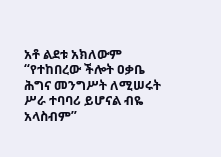አቶ ልደቱ አክለውም “የተከበረው ችሎት ዐቃቤ ሕግና መንግሥት ለሚሠሩት ሥራ ተባባሪ ይሆናል ብዬ አላስብም”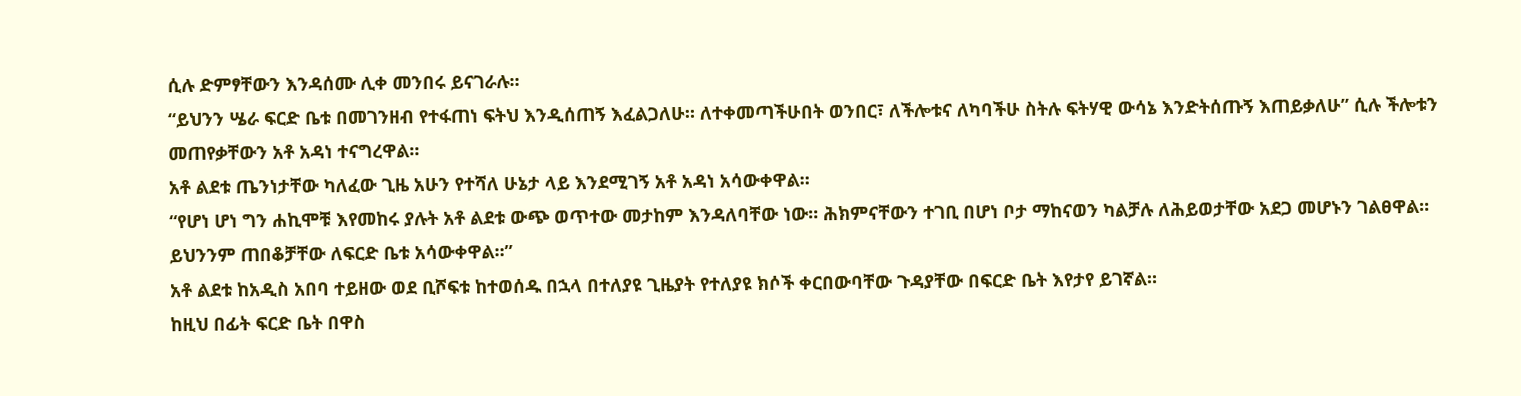ሲሉ ድምፃቸውን እንዳሰሙ ሊቀ መንበሩ ይናገራሉ።
“ይህንን ሤራ ፍርድ ቤቱ በመገንዘብ የተፋጠነ ፍትህ እንዲሰጠኝ እፈልጋለሁ። ለተቀመጣችሁበት ወንበር፣ ለችሎቱና ለካባችሁ ስትሉ ፍትሃዊ ውሳኔ እንድትሰጡኝ እጠይቃለሁ” ሲሉ ችሎቱን መጠየቃቸውን አቶ አዳነ ተናግረዋል።
አቶ ልደቱ ጤንነታቸው ካለፈው ጊዜ አሁን የተሻለ ሁኔታ ላይ እንደሚገኝ አቶ አዳነ አሳውቀዋል።
“የሆነ ሆነ ግን ሐኪሞቹ እየመከሩ ያሉት አቶ ልደቱ ውጭ ወጥተው መታከም እንዳለባቸው ነው። ሕክምናቸውን ተገቢ በሆነ ቦታ ማከናወን ካልቻሉ ለሕይወታቸው አደጋ መሆኑን ገልፀዋል። ይህንንም ጠበቆቻቸው ለፍርድ ቤቱ አሳውቀዋል።”
አቶ ልደቱ ከአዲስ አበባ ተይዘው ወደ ቢሾፍቱ ከተወሰዱ በኋላ በተለያዩ ጊዜያት የተለያዩ ክሶች ቀርበውባቸው ጉዳያቸው በፍርድ ቤት እየታየ ይገኛል።
ከዚህ በፊት ፍርድ ቤት በዋስ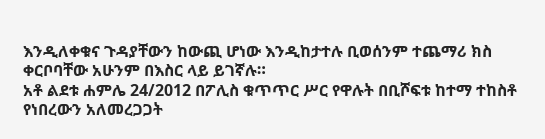እንዲለቀቁና ጉዳያቸውን ከውጪ ሆነው እንዲከታተሉ ቢወሰንም ተጨማሪ ክስ ቀርቦባቸው አሁንም በእስር ላይ ይገኛሉ።
አቶ ልደቱ ሐምሌ 24/2012 በፖሊስ ቁጥጥር ሥር የዋሉት በቢሾፍቱ ከተማ ተከስቶ የነበረውን አለመረጋጋት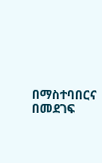በማስተባበርና በመደገፍ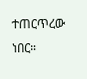ተጠርጥረው ነበር።